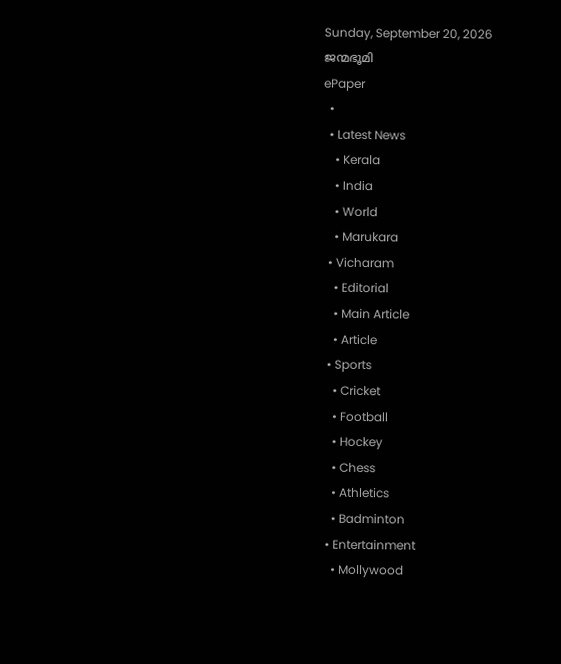Sunday, September 20, 2026
ജന്മഭൂമി
ePaper
  •
  • Latest News
    • Kerala
    • India
    • World
    • Marukara
  • Vicharam
    • Editorial
    • Main Article
    • Article
  • Sports
    • Cricket
    • Football
    • Hockey
    • Chess
    • Athletics
    • Badminton
  • Entertainment
    • Mollywood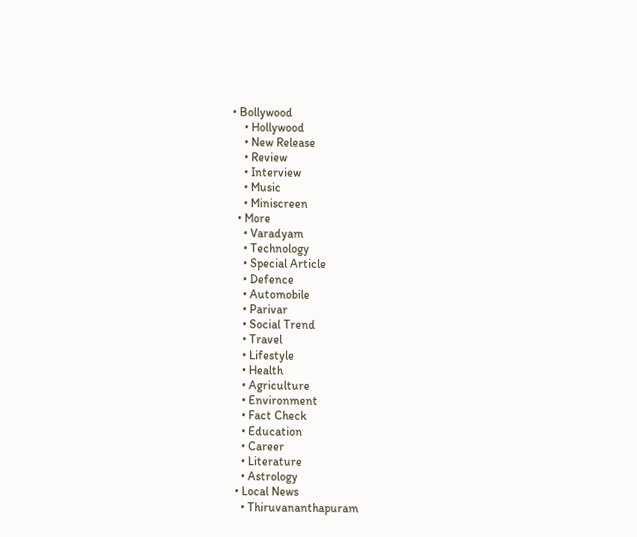• Bollywood
    • Hollywood
    • New Release
    • Review
    • Interview
    • Music
    • Miniscreen
  • More
    • Varadyam
    • Technology
    • Special Article
    • Defence
    • Automobile
    • Parivar
    • Social Trend
    • Travel
    • Lifestyle
    • Health
    • Agriculture
    • Environment
    • Fact Check
    • Education
    • Career
    • Literature
    • Astrology
  • Local News
    • Thiruvananthapuram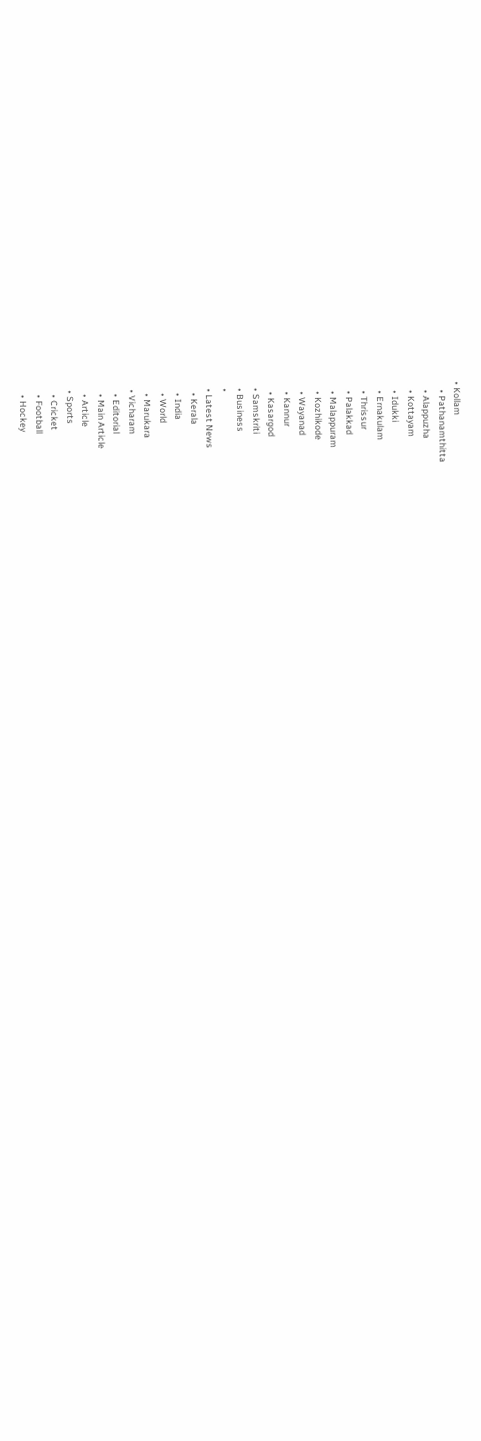• Kollam
    • Pathanamthitta
    • Alappuzha
    • Kottayam
    • Idukki
    • Ernakulam
    • Thrissur
    • Palakkad
    • Malappuram
    • Kozhikode
    • Wayanad
    • Kannur
    • Kasargod
  • Samskriti
  • Business
  •
  • Latest News
    • Kerala
    • India
    • World
    • Marukara
  • Vicharam
    • Editorial
    • Main Article
    • Article
  • Sports
    • Cricket
    • Football
    • Hockey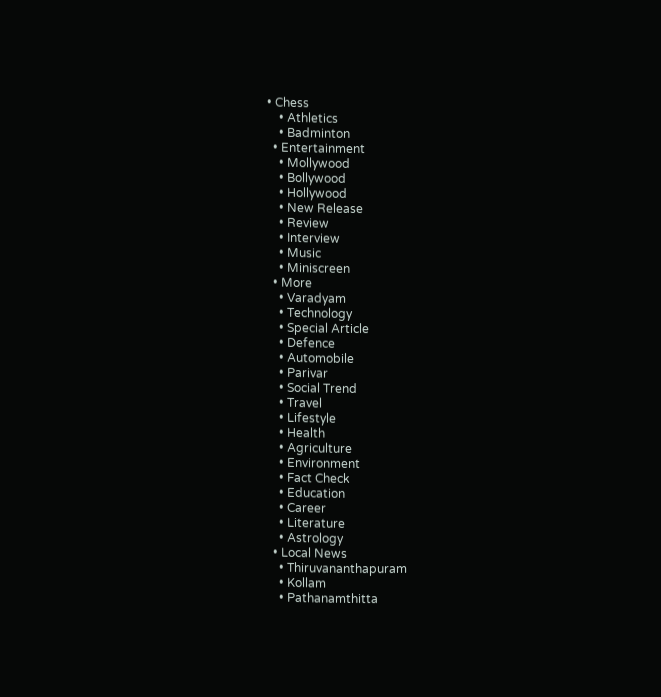• Chess
    • Athletics
    • Badminton
  • Entertainment
    • Mollywood
    • Bollywood
    • Hollywood
    • New Release
    • Review
    • Interview
    • Music
    • Miniscreen
  • More
    • Varadyam
    • Technology
    • Special Article
    • Defence
    • Automobile
    • Parivar
    • Social Trend
    • Travel
    • Lifestyle
    • Health
    • Agriculture
    • Environment
    • Fact Check
    • Education
    • Career
    • Literature
    • Astrology
  • Local News
    • Thiruvananthapuram
    • Kollam
    • Pathanamthitta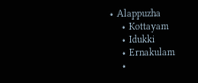• Alappuzha
    • Kottayam
    • Idukki
    • Ernakulam
    •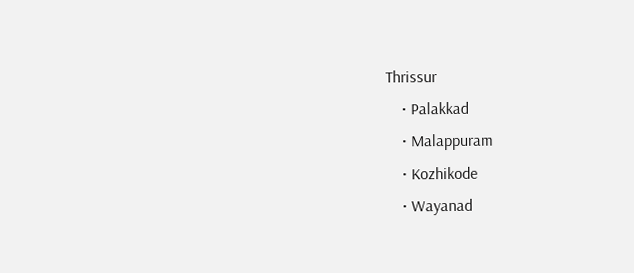Thrissur
    • Palakkad
    • Malappuram
    • Kozhikode
    • Wayanad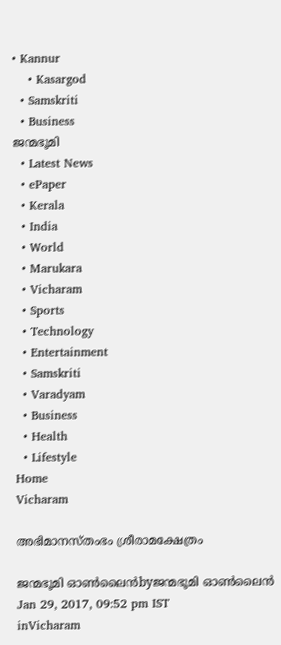• Kannur
    • Kasargod
  • Samskriti
  • Business
ജന്മഭൂമി
  • Latest News
  • ePaper
  • Kerala
  • India
  • World
  • Marukara
  • Vicharam
  • Sports
  • Technology
  • Entertainment
  • Samskriti
  • Varadyam
  • Business
  • Health
  • Lifestyle
Home
Vicharam

അഭിമാനസ്തംഭം ശ്രീരാമക്ഷേത്രം

ജന്മഭൂമി ഓണ്‍ലൈന്‍byജന്മഭൂമി ഓണ്‍ലൈന്‍
Jan 29, 2017, 09:52 pm IST
inVicharam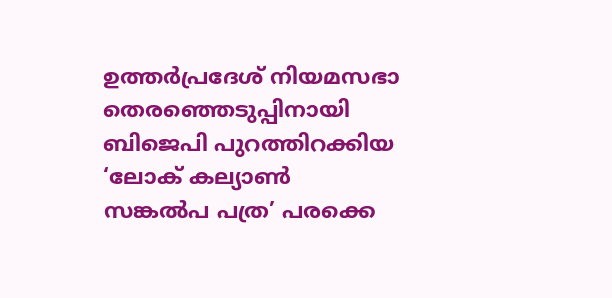ഉത്തര്‍പ്രദേശ് നിയമസഭാ തെരഞ്ഞെടുപ്പിനായി ബിജെപി പുറത്തിറക്കിയ ‘ലോക് കല്യാണ്‍ സങ്കല്‍പ പത്ര’ പരക്കെ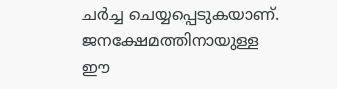ചര്‍ച്ച ചെയ്യപ്പെടുകയാണ്. ജനക്ഷേമത്തിനായുള്ള ഈ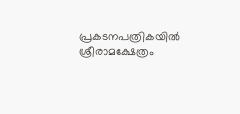പ്രകടനപത്രികയില്‍ ശ്രീരാമക്ഷേത്രം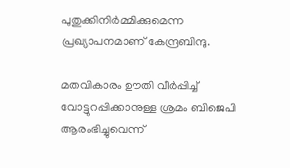പുതുക്കിനിര്‍മ്മിക്കുമെന്ന പ്രഖ്യാപനമാണ് കേന്ദ്രബിന്ദു.

മതവികാരം ഊതി വീര്‍പ്പിച്ച് വോട്ടുറപ്പിക്കാനുള്ള ശ്രമം ബിജെപി ആരംഭിച്ചുവെന്ന്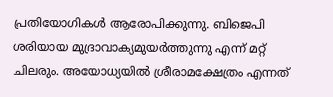പ്രതിയോഗികള്‍ ആരോപിക്കുന്നു. ബിജെപി ശരിയായ മുദ്രാവാക്യമുയര്‍ത്തുന്നു എന്ന് മറ്റ് ചിലരും. അയോധ്യയില്‍ ശ്രീരാമക്ഷേത്രം എന്നത്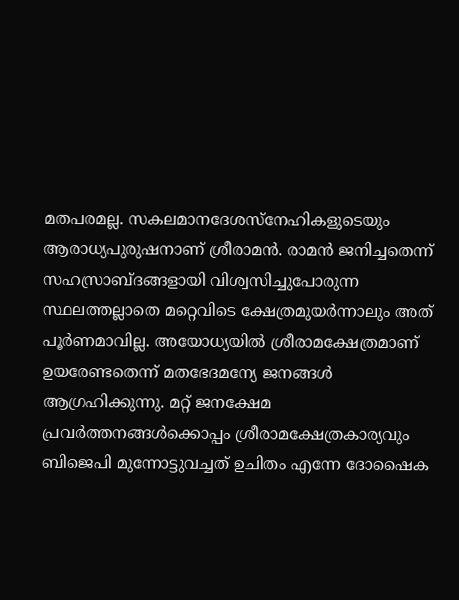മതപരമല്ല. സകലമാനദേശസ്‌നേഹികളുടെയും ആരാധ്യപുരുഷനാണ് ശ്രീരാമന്‍. രാമന്‍ ജനിച്ചതെന്ന് സഹസ്രാബ്ദങ്ങളായി വിശ്വസിച്ചുപോരുന്ന സ്ഥലത്തല്ലാതെ മറ്റെവിടെ ക്ഷേത്രമുയര്‍ന്നാലും അത് പൂര്‍ണമാവില്ല. അയോധ്യയില്‍ ശ്രീരാമക്ഷേത്രമാണ് ഉയരേണ്ടതെന്ന് മതഭേദമന്യേ ജനങ്ങള്‍ ആഗ്രഹിക്കുന്നു. മറ്റ് ജനക്ഷേമ പ്രവര്‍ത്തനങ്ങള്‍ക്കൊപ്പം ശ്രീരാമക്ഷേത്രകാര്യവും ബിജെപി മുന്നോട്ടുവച്ചത് ഉചിതം എന്നേ ദോഷൈക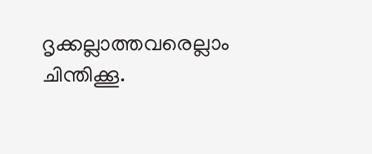ദൃക്കല്ലാത്തവരെല്ലാം ചിന്തിക്കൂ.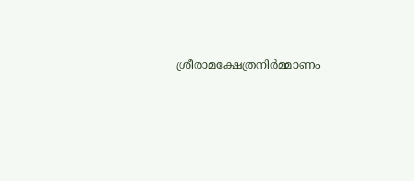ശ്രീരാമക്ഷേത്രനിര്‍മ്മാണം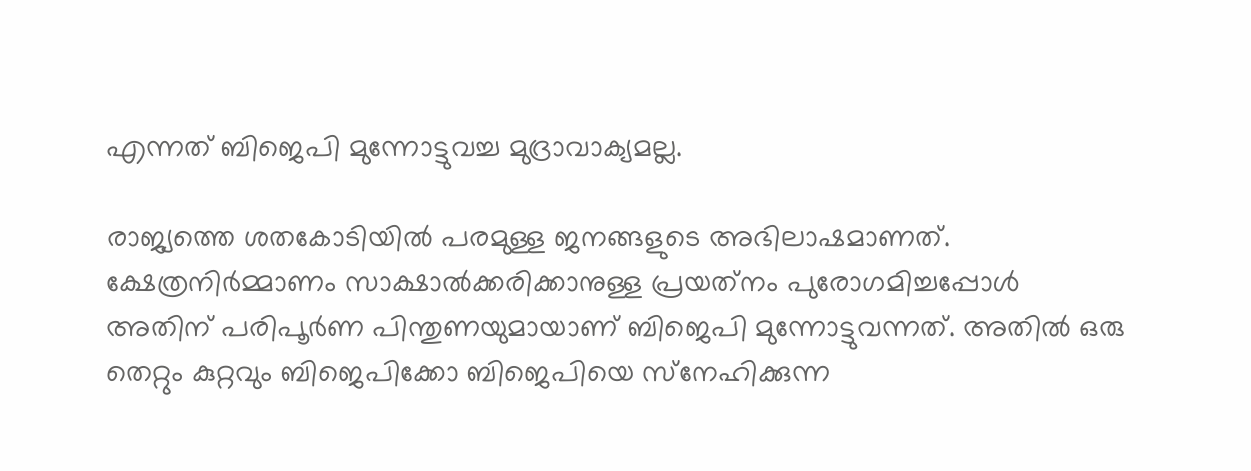എന്നത് ബിജെപി മുന്നോട്ടുവച്ച മുദ്രാവാക്യമല്ല.

രാജ്യത്തെ ശതകോടിയില്‍ പരമുള്ള ജനങ്ങളുടെ അഭിലാഷമാണത്. ക്ഷേത്രനിര്‍മ്മാണം സാക്ഷാല്‍ക്കരിക്കാനുള്ള പ്രയത്‌നം പുരോഗമിച്ചപ്പോള്‍ അതിന് പരിപൂര്‍ണ പിന്തുണയുമായാണ് ബിജെപി മുന്നോട്ടുവന്നത്. അതില്‍ ഒരു തെറ്റും കുറ്റവും ബിജെപിക്കോ ബിജെപിയെ സ്‌നേഹിക്കുന്ന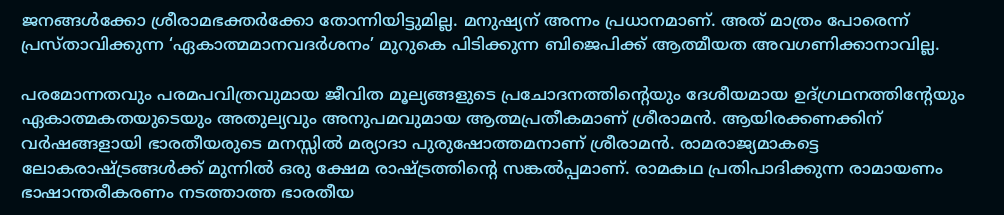ജനങ്ങള്‍ക്കോ ശ്രീരാമഭക്തര്‍ക്കോ തോന്നിയിട്ടുമില്ല. മനുഷ്യന് അന്നം പ്രധാനമാണ്. അത് മാത്രം പോരെന്ന് പ്രസ്താവിക്കുന്ന ‘ഏകാത്മമാനവദര്‍ശനം’ മുറുകെ പിടിക്കുന്ന ബിജെപിക്ക് ആത്മീയത അവഗണിക്കാനാവില്ല.

പരമോന്നതവും പരമപവിത്രവുമായ ജീവിത മൂല്യങ്ങളുടെ പ്രചോദനത്തിന്റെയും ദേശീയമായ ഉദ്ഗ്രഥനത്തിന്റേയും ഏകാത്മകതയുടെയും അതുല്യവും അനുപമവുമായ ആത്മപ്രതീകമാണ് ശ്രീരാമന്‍. ആയിരക്കണക്കിന് വര്‍ഷങ്ങളായി ഭാരതീയരുടെ മനസ്സില്‍ മര്യാദാ പുരുഷോത്തമനാണ് ശ്രീരാമന്‍. രാമരാജ്യമാകട്ടെ ലോകരാഷ്‌ട്രങ്ങള്‍ക്ക് മുന്നില്‍ ഒരു ക്ഷേമ രാഷ്‌ട്രത്തിന്റെ സങ്കല്‍പ്പമാണ്. രാമകഥ പ്രതിപാദിക്കുന്ന രാമായണം ഭാഷാന്തരീകരണം നടത്താത്ത ഭാരതീയ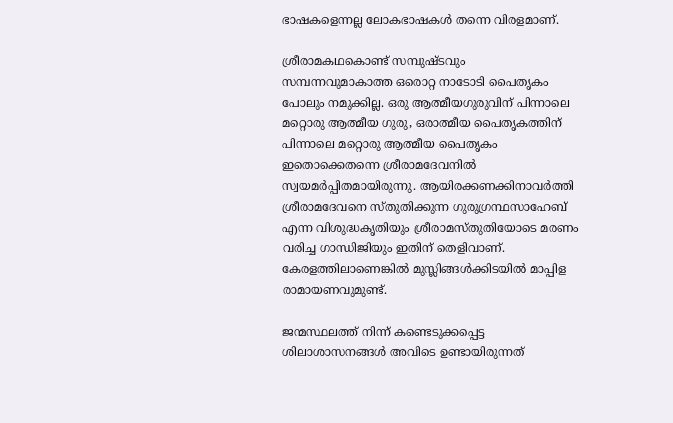ഭാഷകളെന്നല്ല ലോകഭാഷകള്‍ തന്നെ വിരളമാണ്.

ശ്രീരാമകഥകൊണ്ട് സമ്പുഷ്ടവും സമ്പന്നവുമാകാത്ത ഒരൊറ്റ നാടോടി പൈതൃകം പോലും നമുക്കില്ല. ഒരു ആത്മീയഗുരുവിന് പിന്നാലെ മറ്റൊരു ആത്മീയ ഗുരു, ഒരാത്മീയ പൈതൃകത്തിന് പിന്നാലെ മറ്റൊരു ആത്മീയ പൈതൃകം ഇതൊക്കെതന്നെ ശ്രീരാമദേവനില്‍ സ്വയമര്‍പ്പിതമായിരുന്നു. ആയിരക്കണക്കിനാവര്‍ത്തി ശ്രീരാമദേവനെ സ്തുതിക്കുന്ന ഗുരുഗ്രന്ഥസാഹേബ് എന്ന വിശുദ്ധകൃതിയും ശ്രീരാമസ്തുതിയോടെ മരണം വരിച്ച ഗാന്ധിജിയും ഇതിന് തെളിവാണ്. കേരളത്തിലാണെങ്കില്‍ മുസ്ലിങ്ങള്‍ക്കിടയില്‍ മാപ്പിള രാമായണവുമുണ്ട്.

ജന്മസ്ഥലത്ത് നിന്ന് കണ്ടെടുക്കപ്പെട്ട ശിലാശാസനങ്ങള്‍ അവിടെ ഉണ്ടായിരുന്നത്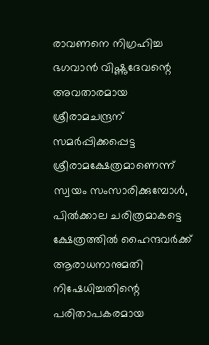രാവണനെ നിഗ്രഹിച്ച ഭഗവാന്‍ വിഷ്ണുദേവന്റെ അവതാരമായ ശ്രീരാമചന്ദ്രന് സമര്‍പ്പിക്കപ്പെട്ട ശ്രീരാമക്ഷേത്രമാണെന്ന് സ്വയം സംസാരിക്കുമ്പോള്‍, പില്‍ക്കാല ചരിത്രമാകട്ടെ ക്ഷേത്രത്തില്‍ ഹൈന്ദവര്‍ക്ക് ആരാധനാനുമതി നിഷേധിച്ചതിന്റെ പരിതാപകരമായ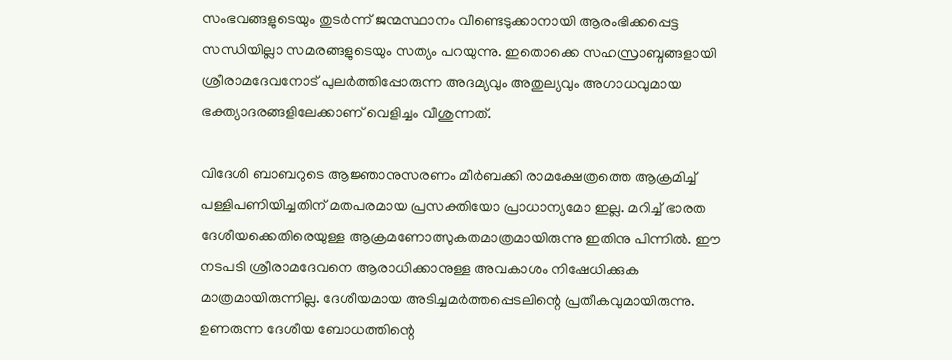സംഭവങ്ങളുടെയും തുടര്‍ന്ന് ജന്മസ്ഥാനം വീണ്ടെടുക്കാനായി ആരംഭിക്കപ്പെട്ട സന്ധിയില്ലാ സമരങ്ങളുടെയും സത്യം പറയുന്നു. ഇതൊക്കെ സഹസ്രാബ്ദങ്ങളായി ശ്രീരാമദേവനോട് പുലര്‍ത്തിപ്പോരുന്ന അദമ്യവും അതുല്യവും അഗാധവുമായ ഭക്ത്യാദരങ്ങളിലേക്കാണ് വെളിച്ചം വീശുന്നത്.

വിദേശി ബാബറുടെ ആജ്ഞാനുസരണം മീര്‍ബക്കി രാമക്ഷേത്രത്തെ ആക്രമിച്ച് പള്ളിപണിയിച്ചതിന് മതപരമായ പ്രസക്തിയോ പ്രാധാന്യമോ ഇല്ല. മറിച്ച് ഭാരത ദേശീയക്കെതിരെയുള്ള ആക്രമണോത്സുകതമാത്രമായിരുന്നു ഇതിനു പിന്നില്‍. ഈ നടപടി ശ്രീരാമദേവനെ ആരാധിക്കാനുള്ള അവകാശം നിഷേധിക്കുക മാത്രമായിരുന്നില്ല. ദേശീയമായ അടിച്ചമര്‍ത്തപ്പെടലിന്റെ പ്രതീകവുമായിരുന്നു. ഉണരുന്ന ദേശീയ ബോധത്തിന്റെ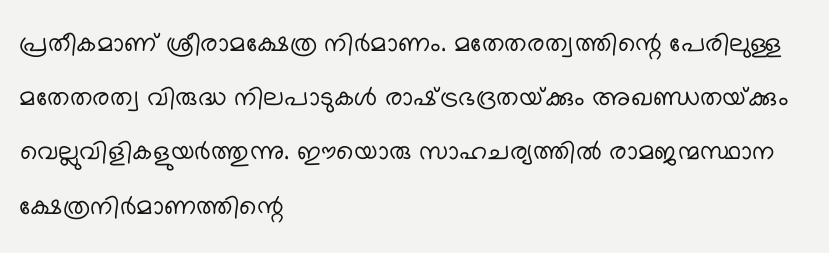പ്രതീകമാണ് ശ്രീരാമക്ഷേത്ര നിര്‍മാണം. മതേതരത്വത്തിന്റെ പേരിലുള്ള മതേതരത്വ വിരുദ്ധ നിലപാടുകള്‍ രാഷ്‌ട്രഭദ്രതയ്‌ക്കും അഖണ്ഡതയ്‌ക്കും വെല്ലുവിളികളുയര്‍ത്തുന്നു. ഈയൊരു സാഹചര്യത്തില്‍ രാമജന്മസ്ഥാന ക്ഷേത്രനിര്‍മാണത്തിന്റെ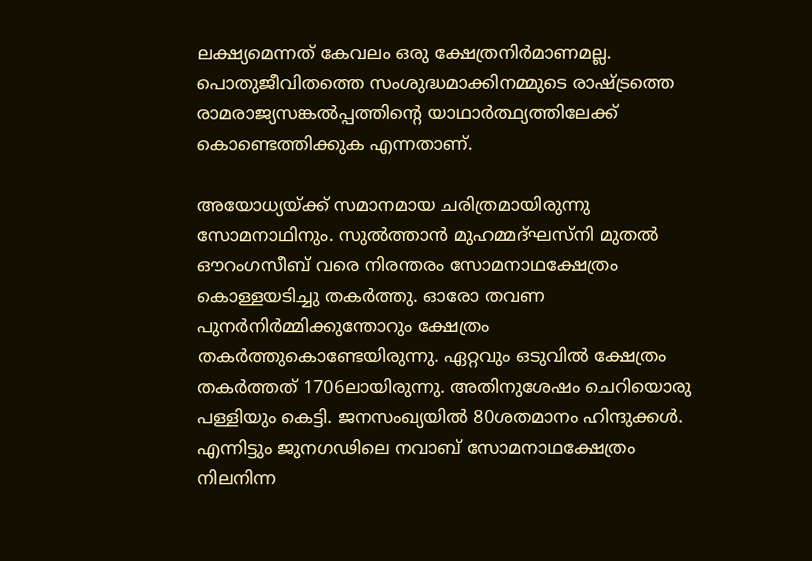ലക്ഷ്യമെന്നത് കേവലം ഒരു ക്ഷേത്രനിര്‍മാണമല്ല. പൊതുജീവിതത്തെ സംശുദ്ധമാക്കിനമ്മുടെ രാഷ്‌ട്രത്തെ രാമരാജ്യസങ്കല്‍പ്പത്തിന്റെ യാഥാര്‍ത്ഥ്യത്തിലേക്ക് കൊണ്ടെത്തിക്കുക എന്നതാണ്.

അയോധ്യയ്‌ക്ക് സമാനമായ ചരിത്രമായിരുന്നു സോമനാഥിനും. സുല്‍ത്താന്‍ മുഹമ്മദ്ഘസ്‌നി മുതല്‍ ഔറംഗസീബ് വരെ നിരന്തരം സോമനാഥക്ഷേത്രം കൊള്ളയടിച്ചു തകര്‍ത്തു. ഓരോ തവണ പുനര്‍നിര്‍മ്മിക്കുന്തോറും ക്ഷേത്രം തകര്‍ത്തുകൊണ്ടേയിരുന്നു. ഏറ്റവും ഒടുവില്‍ ക്ഷേത്രം തകര്‍ത്തത് 1706ലായിരുന്നു. അതിനുശേഷം ചെറിയൊരു പള്ളിയും കെട്ടി. ജനസംഖ്യയില്‍ 80ശതമാനം ഹിന്ദുക്കള്‍. എന്നിട്ടും ജുനഗഢിലെ നവാബ് സോമനാഥക്ഷേത്രം നിലനിന്ന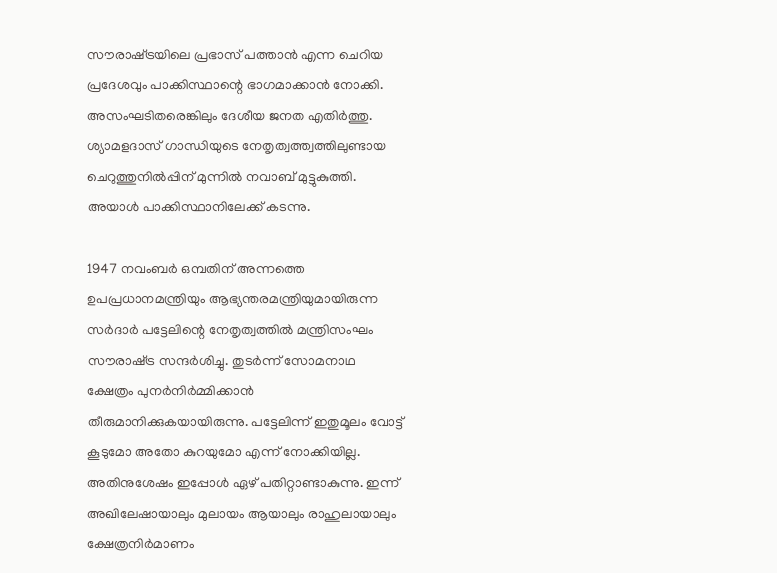സൗരാഷ്‌ട്രയിലെ പ്രഭാസ് പത്താന്‍ എന്ന ചെറിയ പ്രദേശവും പാക്കിസ്ഥാന്റെ ഭാഗമാക്കാന്‍ നോക്കി. അസംഘടിതരെങ്കിലും ദേശീയ ജനത എതിര്‍ത്തു. ശ്യാമളദാസ് ഗാന്ധിയുടെ നേതൃത്വത്ത്വത്തിലുണ്ടായ ചെറുത്തുനില്‍പ്പിന് മുന്നില്‍ നവാബ് മുട്ടുകുത്തി. അയാള്‍ പാക്കിസ്ഥാനിലേക്ക് കടന്നു.

1947 നവംബര്‍ ഒമ്പതിന് അന്നത്തെ ഉപപ്രധാനമന്ത്രിയും ആഭ്യന്തരമന്ത്രിയുമായിരുന്ന സര്‍ദാര്‍ പട്ടേലിന്റെ നേതൃത്വത്തില്‍ മന്ത്രിസംഘം സൗരാഷ്‌ട്ര സന്ദര്‍ശിച്ചു. തുടര്‍ന്ന് സോമനാഥ ക്ഷേത്രം പുനര്‍നിര്‍മ്മിക്കാന്‍ തീരുമാനിക്കുകയായിരുന്നു. പട്ടേലിന്ന് ഇതുമൂലം വോട്ട് കൂടുമോ അതോ കുറയുമോ എന്ന് നോക്കിയില്ല. അതിനുശേഷം ഇപ്പോള്‍ ഏഴ് പതിറ്റാണ്ടാകുന്നു. ഇന്ന് അഖിലേഷായാലും മുലായം ആയാലും രാഹുലായാലും ക്ഷേത്രനിര്‍മാണം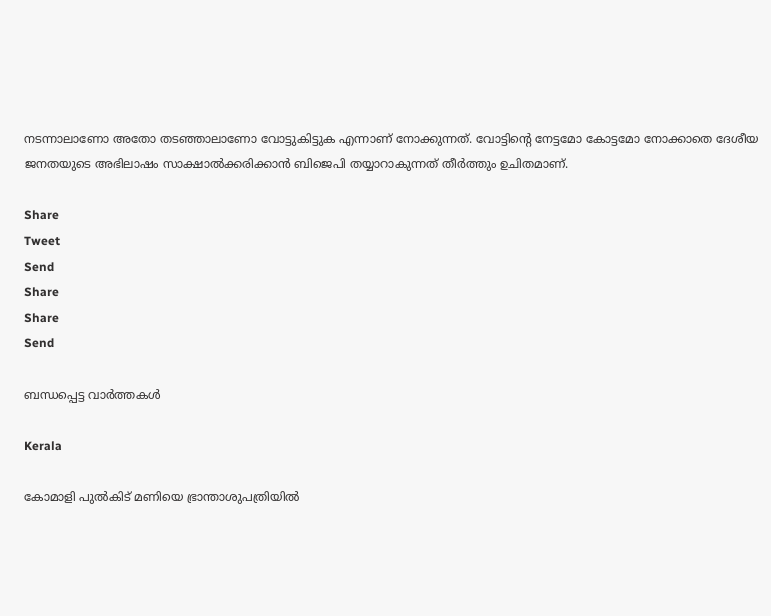നടന്നാലാണോ അതോ തടഞ്ഞാലാണോ വോട്ടുകിട്ടുക എന്നാണ് നോക്കുന്നത്. വോട്ടിന്റെ നേട്ടമോ കോട്ടമോ നോക്കാതെ ദേശീയ ജനതയുടെ അഭിലാഷം സാക്ഷാല്‍ക്കരിക്കാന്‍ ബിജെപി തയ്യാറാകുന്നത് തീര്‍ത്തും ഉചിതമാണ്.

Share
Tweet
Send
Share
Share
Send

ബന്ധപ്പെട്ട വാര്‍ത്തകള്‍

Kerala

കോമാളി പുൽകിട് മണിയെ ഭ്രാന്താശുപത്രിയിൽ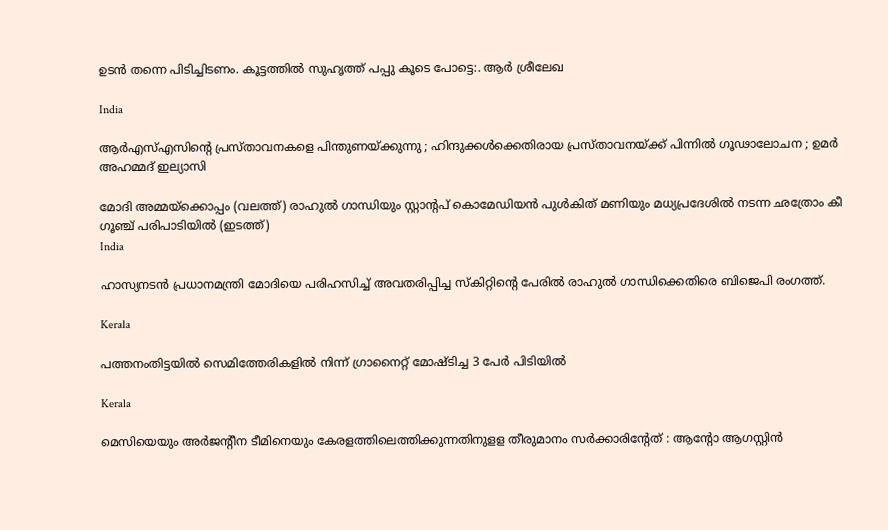ഉടൻ തന്നെ പിടിച്ചിടണം. കൂട്ടത്തിൽ സുഹൃത്ത്‌ പപ്പു കൂടെ പോട്ടെ:. ആര്‍ ശ്രീലേഖ

India

ആർ‌എസ്‌എസിന്റെ പ്രസ്താവനകളെ പിന്തുണയ്‌ക്കുന്നു ; ഹിന്ദുക്കൾക്കെതിരായ പ്രസ്താവനയ്‌ക്ക് പിന്നിൽ ഗൂഢാലോചന ; ഉമർ അഹമ്മദ് ഇല്യാസി

മോദി അമ്മയ്ക്കൊപ്പം (വലത്ത്) രാഹുല്‍ ഗാന്ധിയും സ്റ്റാന്‍റപ് കൊമേഡിയന്‍ പുള്‍കിത് മണിയും മധ്യപ്രദേശില്‍ നടന്ന ഛത്രോം കീ ഗൂഞ്ച് പരിപാടിയില്‍ (ഇടത്ത്)
India

ഹാസ്യനടൻ പ്രധാനമന്ത്രി മോദിയെ പരിഹസിച്ച് അവതരിപ്പിച്ച സ്കിറ്റിന്റെ പേരിൽ രാഹുൽ ഗാന്ധിക്കെതിരെ ബിജെപി രംഗത്ത്.

Kerala

പത്തനംതിട്ടയില്‍ സെമിത്തേരികളില്‍ നിന്ന് ഗ്രാനൈറ്റ് മോഷ്ടിച്ച 3 പേര്‍ പിടിയില്‍

Kerala

മെസിയെയും അര്‍ജന്റീന ടീമിനെയും കേരളത്തിലെത്തിക്കുന്നതിനുളള തീരുമാനം സര്‍ക്കാരിന്റേത് : ആന്റോ ആഗസ്റ്റിന്‍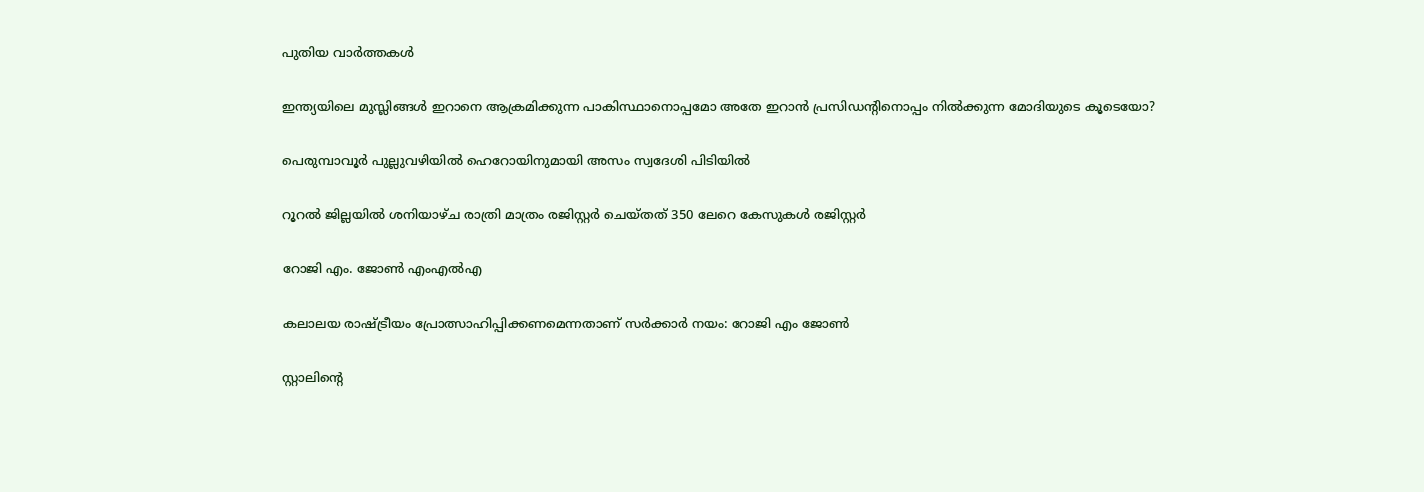പുതിയ വാര്‍ത്തകള്‍

ഇന്ത്യയിലെ മുസ്ലിങ്ങള്‍ ഇറാനെ ആക്രമിക്കുന്ന പാകിസ്ഥാനൊപ്പമോ അതേ ഇറാന്‍ പ്രസിഡന്‍റിനൊപ്പം നില്‍ക്കുന്ന മോദിയുടെ കൂടെയോ?

പെരുമ്പാവൂർ പുല്ലുവഴിയിൽ ഹെറോയിനുമായി അസം സ്വദേശി പിടിയിൽ

റൂറൽ ജില്ലയിൽ ശനിയാഴ്ച രാത്രി മാത്രം രജിസ്റ്റർ ചെയ്തത് 350 ലേറെ കേസുകൾ രജിസ്റ്റർ

റോജി എം. ജോണ്‍ എംഎല്‍എ

കലാലയ രാഷ്‌ട്രീയം പ്രോത്സാഹിപ്പിക്കണമെന്നതാണ് സര്‍ക്കാര്‍ നയം: റോജി എം ജോണ്‍

സ്റ്റാലിന്റെ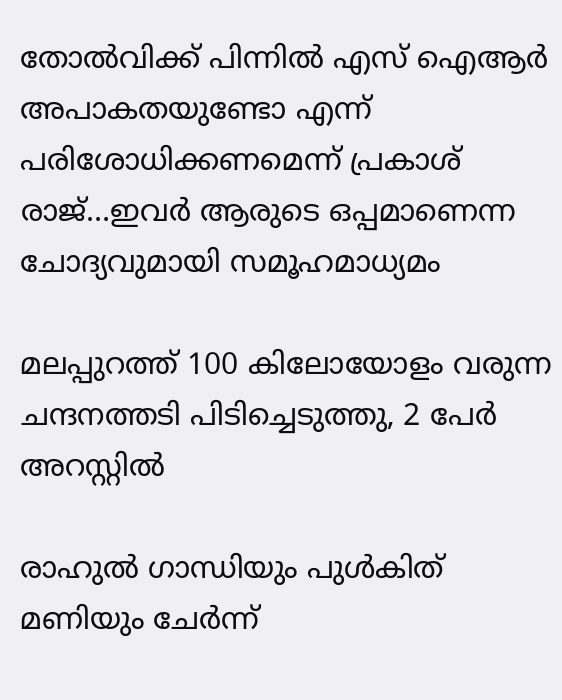തോല്‍വിക്ക് പിന്നില്‍ എസ് ഐആര്‍ അപാകതയുണ്ടോ എന്ന് പരിശോധിക്കണമെന്ന് പ്രകാശ് രാജ്…ഇവര്‍ ആരുടെ ഒപ്പമാണെന്ന ചോദ്യവുമായി സമൂഹമാധ്യമം

മലപ്പുറത്ത് 100 കിലോയോളം വരുന്ന ചന്ദനത്തടി പിടിച്ചെടുത്തു, 2 പേര്‍ അറസ്റ്റില്‍

രാഹുല്‍ ഗാന്ധിയും പുള്‍കിത് മണിയും ചേര്‍ന്ന്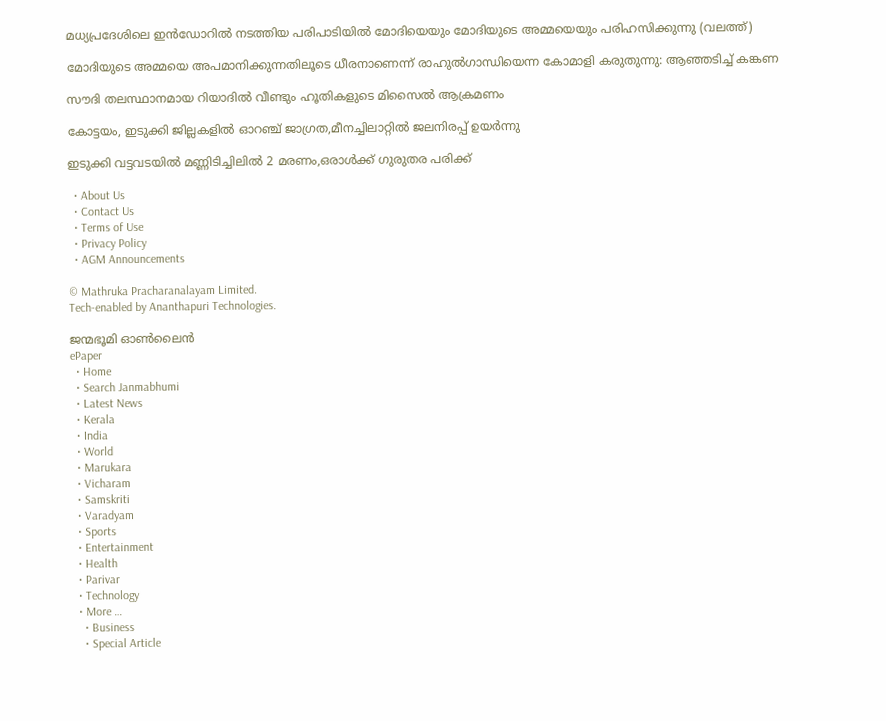മധ്യപ്രദേശിലെ ഇന്‍ഡോറില്‍ നടത്തിയ പരിപാടിയില്‍ മോദിയെയും മോദിയുടെ അമ്മയെയും പരിഹസിക്കുന്നു (വലത്ത്)

മോദിയുടെ അമ്മയെ അപമാനിക്കുന്നതിലൂടെ ധീരനാണെന്ന് രാഹുല്‍ഗാന്ധിയെന്ന കോമാളി കരുതുന്നു: ആഞ്ഞടിച്ച് കങ്കണ

സൗദി തലസ്ഥാനമായ റിയാദില്‍ വീണ്ടും ഹൂതികളുടെ മിസൈല്‍ ആക്രമണം

കോട്ടയം, ഇടുക്കി ജില്ലകളില്‍ ഓറഞ്ച് ജാഗ്രത,മീനച്ചിലാറ്റില്‍ ജലനിരപ്പ് ഉയര്‍ന്നു

ഇടുക്കി വട്ടവടയില്‍ മണ്ണിടിച്ചിലില്‍ 2 മരണം,ഒരാള്‍ക്ക് ഗുരുതര പരിക്ക്

  • About Us
  • Contact Us
  • Terms of Use
  • Privacy Policy
  • AGM Announcements

© Mathruka Pracharanalayam Limited.
Tech-enabled by Ananthapuri Technologies.

ജന്മഭൂമി ഓണ്‍ലൈന്‍
ePaper
  • Home
  • Search Janmabhumi
  • Latest News
  • Kerala
  • India
  • World
  • Marukara
  • Vicharam
  • Samskriti
  • Varadyam
  • Sports
  • Entertainment
  • Health
  • Parivar
  • Technology
  • More …
    • Business
    • Special Article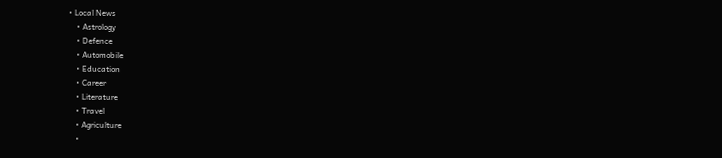• Local News
    • Astrology
    • Defence
    • Automobile
    • Education
    • Career
    • Literature
    • Travel
    • Agriculture
    •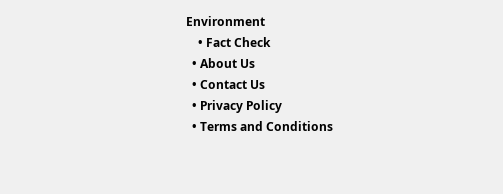Environment
    • Fact Check
  • About Us
  • Contact Us
  • Privacy Policy
  • Terms and Conditions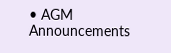• AGM Announcements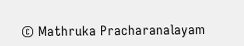© Mathruka Pracharanalayam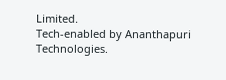Limited.
Tech-enabled by Ananthapuri Technologies.